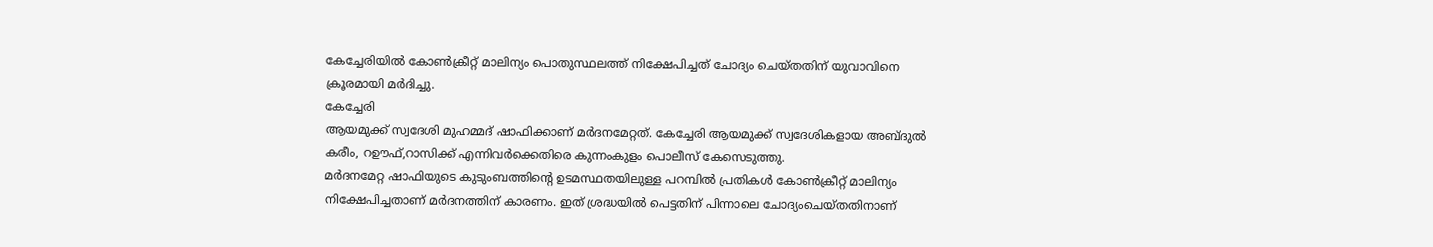കേച്ചേരിയിൽ കോൺക്രീറ്റ് മാലിന്യം പൊതുസ്ഥലത്ത് നിക്ഷേപിച്ചത് ചോദ്യം ചെയ്തതിന് യുവാവിനെ ക്രൂരമായി മർദിച്ചു.
കേച്ചേരി
ആയമുക്ക് സ്വദേശി മുഹമ്മദ് ഷാഫിക്കാണ് മർദനമേറ്റത്. കേച്ചേരി ആയമുക്ക് സ്വദേശികളായ അബ്ദുൽ കരീം, റഊഫ്,റാസിക്ക് എന്നിവർക്കെതിരെ കുന്നംകുളം പൊലീസ് കേസെടുത്തു.
മർദനമേറ്റ ഷാഫിയുടെ കുടുംബത്തിന്റെ ഉടമസ്ഥതയിലുള്ള പറമ്പിൽ പ്രതികൾ കോൺക്രീറ്റ് മാലിന്യം നിക്ഷേപിച്ചതാണ് മർദനത്തിന് കാരണം. ഇത് ശ്രദ്ധയിൽ പെട്ടതിന് പിന്നാലെ ചോദ്യംചെയ്തതിനാണ്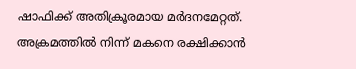ഷാഫിക്ക് അതിക്രൂരമായ മർദനമേറ്റത്.
അക്രമത്തിൽ നിന്ന് മകനെ രക്ഷിക്കാൻ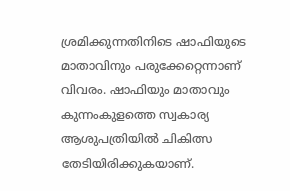ശ്രമിക്കുന്നതിനിടെ ഷാഫിയുടെ മാതാവിനും പരുക്കേറ്റെന്നാണ് വിവരം. ഷാഫിയും മാതാവും കുന്നംകുളത്തെ സ്വകാര്യ ആശുപത്രിയിൽ ചികിത്സ തേടിയിരിക്കുകയാണ്.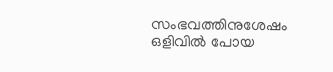സംഭവത്തിനുശേഷം
ഒളിവിൽ പോയ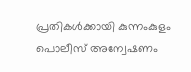പ്രതികൾക്കായി കുന്നംകുളം പൊലീസ് അന്വേഷണം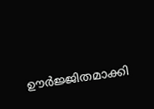ഊർജ്ജിതമാക്കി